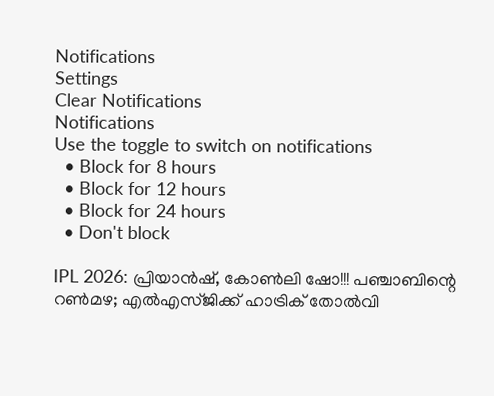Notifications
Settings
Clear Notifications
Notifications
Use the toggle to switch on notifications
  • Block for 8 hours
  • Block for 12 hours
  • Block for 24 hours
  • Don't block

IPL 2026: പ്രിയാന്‍ഷ്, കോണ്‍ലി ഷോ!!! പഞ്ചാബിന്റെ റണ്‍മഴ; എല്‍എസ്ജിക്ക് ഹാട്രിക് തോല്‍വി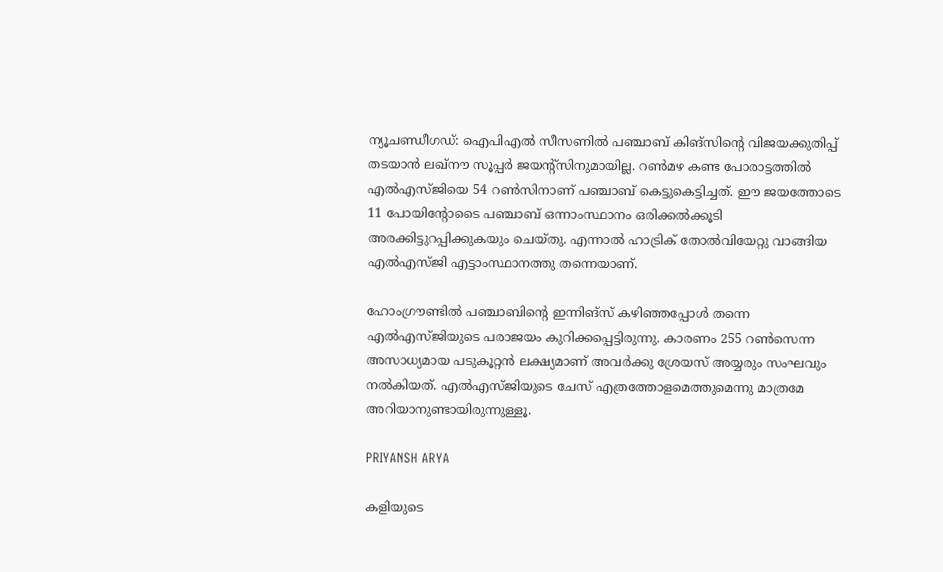ന്യൂചണ്ഡീഗഡ്: ഐപിഎല്‍ സീസണില്‍ പഞ്ചാബ് കിങ്‌സിന്റെ വിജയക്കുതിപ്പ് തടയാന്‍ ലഖ്‌നൗ സൂപ്പര്‍ ജയന്റ്‌സിനുമായില്ല. റണ്‍മഴ കണ്ട പോരാട്ടത്തില്‍ എല്‍എസ്ജിയെ 54 റണ്‍സിനാണ് പഞ്ചാബ് കെട്ടുകെട്ടിച്ചത്. ഈ ജയത്തോടെ 11 പോയിന്റോടൈ പഞ്ചാബ് ഒന്നാംസ്ഥാനം ഒരിക്കല്‍ക്കൂടി അരക്കിട്ടുറപ്പിക്കുകയും ചെയ്തു. എന്നാല്‍ ഹാട്രിക് തോല്‍വിയേറ്റു വാങ്ങിയ എല്‍എസ്ജി എട്ടാംസ്ഥാനത്തു തന്നെയാണ്.

ഹോംഗ്രൗണ്ടില്‍ പഞ്ചാബിന്റെ ഇന്നിങ്‌സ് കഴിഞ്ഞപ്പോള്‍ തന്നെ എല്‍എസ്ജിയുടെ പരാജയം കുറിക്കപ്പെട്ടിരുന്നു. കാരണം 255 റണ്‍സെന്ന അസാധ്യമായ പടുകൂറ്റന്‍ ലക്ഷ്യമാണ് അവര്‍ക്കു ശ്രേയസ് അയ്യരും സംഘവും നല്‍കിയത്. എല്‍എസ്ജിയുടെ ചേസ് എത്രത്തോളമെത്തുമെന്നു മാത്രമേ അറിയാനുണ്ടായിരുന്നുള്ളൂ.

PRIYANSH ARYA

കളിയുടെ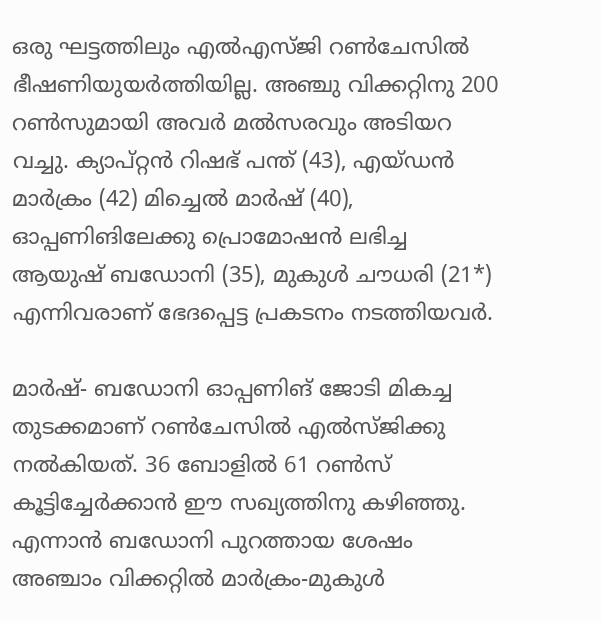ഒരു ഘട്ടത്തിലും എല്‍എസ്ജി റണ്‍ചേസില്‍ ഭീഷണിയുയര്‍ത്തിയില്ല. അഞ്ചു വിക്കറ്റിനു 200 റണ്‍സുമായി അവര്‍ മല്‍സരവും അടിയറ വച്ചു. ക്യാപ്റ്റന്‍ റിഷഭ് പന്ത് (43), എയ്ഡന്‍ മാര്‍ക്രം (42) മിച്ചെല്‍ മാര്‍ഷ് (40), ഓപ്പണിങിലേക്കു പ്രൊമോഷന്‍ ലഭിച്ച ആയുഷ് ബഡോനി (35), മുകുള്‍ ചൗധരി (21*) എന്നിവരാണ് ഭേദപ്പെട്ട പ്രകടനം നടത്തിയവര്‍.

മാര്‍ഷ്- ബഡോനി ഓപ്പണിങ് ജോടി മികച്ച തുടക്കമാണ് റണ്‍ചേസില്‍ എല്‍സ്ജിക്കു നല്‍കിയത്. 36 ബോളില്‍ 61 റണ്‍സ് കൂട്ടിച്ചേര്‍ക്കാന്‍ ഈ സഖ്യത്തിനു കഴിഞ്ഞു. എന്നാന്‍ ബഡോനി പുറത്തായ ശേഷം അഞ്ചാം വിക്കറ്റില്‍ മാര്‍ക്രം-മുകുള്‍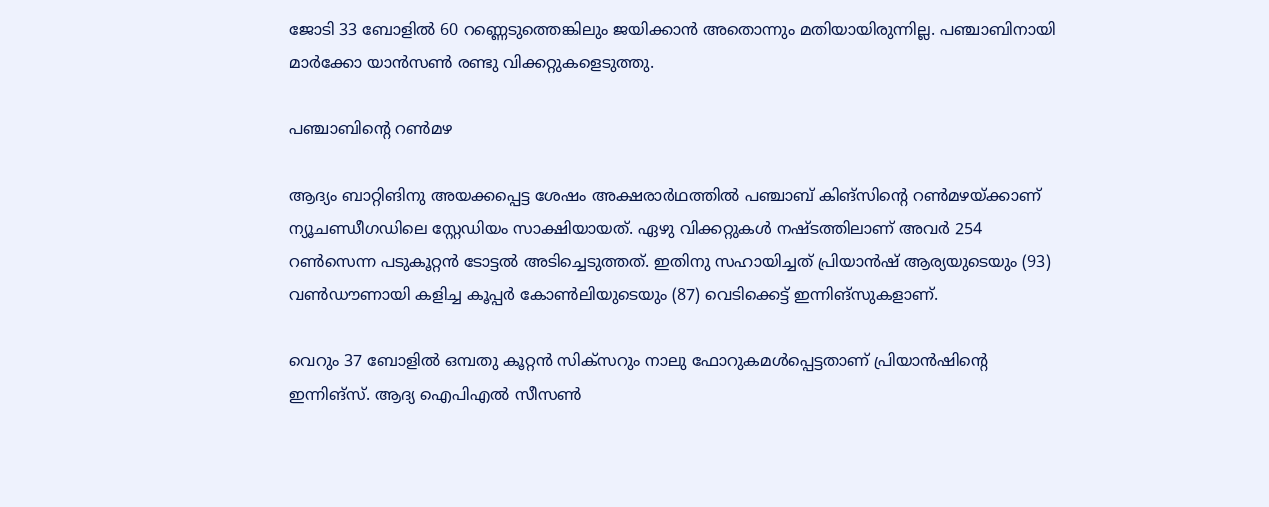ജോടി 33 ബോളില്‍ 60 റണ്ണെടുത്തെങ്കിലും ജയിക്കാന്‍ അതൊന്നും മതിയായിരുന്നില്ല. പഞ്ചാബിനായി മാര്‍ക്കോ യാന്‍സണ്‍ രണ്ടു വിക്കറ്റുകളെടുത്തു.

പഞ്ചാബിന്റെ റണ്‍മഴ

ആദ്യം ബാറ്റിങിനു അയക്കപ്പെട്ട ശേഷം അക്ഷരാര്‍ഥത്തില്‍ പഞ്ചാബ് കിങ്‌സിന്റെ റണ്‍മഴയ്ക്കാണ് ന്യൂചണ്ഡീഗഡിലെ സ്റ്റേഡിയം സാക്ഷിയായത്. ഏഴു വിക്കറ്റുകള്‍ നഷ്ടത്തിലാണ് അവര്‍ 254 റണ്‍സെന്ന പടുകൂറ്റന്‍ ടോട്ടല്‍ അടിച്ചെടുത്തത്. ഇതിനു സഹായിച്ചത് പ്രിയാന്‍ഷ് ആര്യയുടെയും (93) വണ്‍ഡൗണായി കളിച്ച കൂപ്പര്‍ കോണ്‍ലിയുടെയും (87) വെടിക്കെട്ട് ഇന്നിങ്‌സുകളാണ്.

വെറും 37 ബോളില്‍ ഒമ്പതു കൂറ്റന്‍ സിക്‌സറും നാലു ഫോറുകമള്‍പ്പെട്ടതാണ് പ്രിയാന്‍ഷിന്റെ ഇന്നിങ്‌സ്. ആദ്യ ഐപിഎല്‍ സീസണ്‍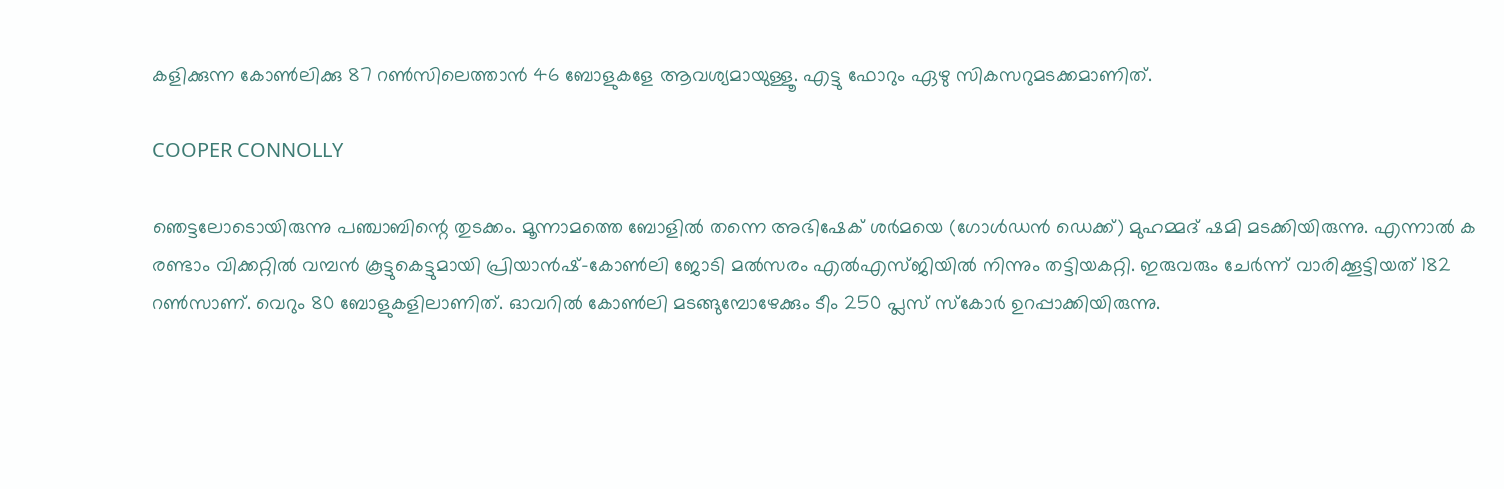കളിക്കുന്ന കോണ്‍ലിക്കു 87 റണ്‍സിലെത്താന്‍ 46 ബോളുകളേ ആവശ്യമായുള്ളൂ. എട്ടു ഫോറും ഏഴു സികസറുമടക്കമാണിത്.

COOPER CONNOLLY

ഞെട്ടലോടൊയിരുന്നു പഞ്ചാബിന്റെ തുടക്കം. മൂന്നാമത്തെ ബോളില്‍ തന്നെ അഭിഷേക് ശര്‍മയെ (ഗോള്‍ഡന്‍ ഡെക്ക്) മുഹമ്മദ് ഷമി മടക്കിയിരുന്നു. എന്നാല്‍ ക രണ്ടാം വിക്കറ്റില്‍ വമ്പന്‍ കൂട്ടുകെട്ടുമായി പ്രിയാന്‍ഷ്-കോണ്‍ലി ജോടി മല്‍സരം എല്‍എസ്ജിയില്‍ നിന്നും തട്ടിയകറ്റി. ഇരുവരും ചേര്‍ന്ന് വാരിക്കൂട്ടിയത് 182 റണ്‍സാണ്. വെറും 80 ബോളുകളിലാണിത്. ഓവറില്‍ കോണ്‍ലി മടങ്ങുമ്പോഴേക്കും ടീം 250 പ്ലസ് സ്‌കോര്‍ ഉറപ്പാക്കിയിരുന്നു.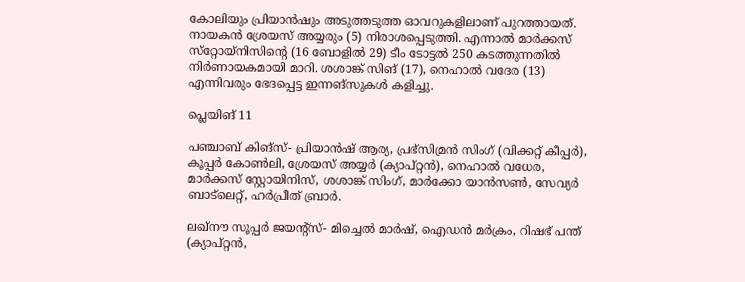കോലിയും പ്രിയാന്‍ഷും അടുത്തടുത്ത ഓവറുകളിലാണ് പുറത്തായത്. നായകന്‍ ശ്രേയസ് അയ്യരും (5) നിരാശപ്പെടുത്തി. എന്നാല്‍ മാര്‍ക്കസ് സ്‌റ്റോയ്‌നിസിന്റെ (16 ബോളില്‍ 29) ടീം ടോട്ടല്‍ 250 കടത്തുന്നതില്‍ നിര്‍ണായകമായി മാറി. ശശാങ്ക് സിങ് (17), നെഹാല്‍ വദേര (13) എന്നിവരും ഭേദപ്പെട്ട ഇന്നങ്‌സുകള്‍ കളിച്ചു.

പ്ലെയിങ് 11

പഞ്ചാബ് കിങ്‌സ്- പ്രിയാന്‍ഷ് ആര്യ, പ്രഭ്‌സിമ്രന്‍ സിംഗ് (വിക്കറ്റ് കീപ്പര്‍), കൂപ്പര്‍ കോണ്‍ലി, ശ്രേയസ് അയ്യര്‍ (ക്യാപ്റ്റന്‍), നെഹാല്‍ വധേര, മാര്‍ക്കസ് സ്റ്റോയിനിസ്, ശശാങ്ക് സിംഗ്, മാര്‍ക്കോ യാന്‍സണ്‍, സേവ്യര്‍ ബാട്‌ലെറ്റ്, ഹര്‍പ്രീത് ബ്രാര്‍.

ലഖ്‌നൗ സൂപ്പര്‍ ജയന്റ്‌സ്- മിച്ചെല്‍ മാര്‍ഷ്, ഐഡന്‍ മര്‍ക്രം, റിഷഭ് പന്ത് (ക്യാപ്റ്റന്‍,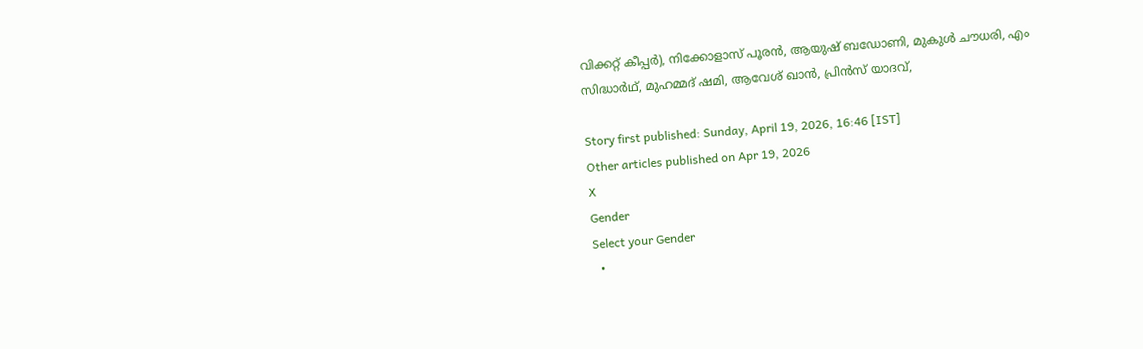വിക്കറ്റ് കീപ്പര്‍), നിക്കോളാസ് പൂരന്‍, ആയുഷ് ബഡോണി, മുകുള്‍ ചൗധരി, എം സിദ്ധാര്‍ഥ്, മുഹമ്മദ് ഷമി, ആവേശ് ഖാന്‍, പ്രിന്‍സ് യാദവ്,

Story first published: Sunday, April 19, 2026, 16:46 [IST]
Other articles published on Apr 19, 2026
X
Gender
Select your Gender
  •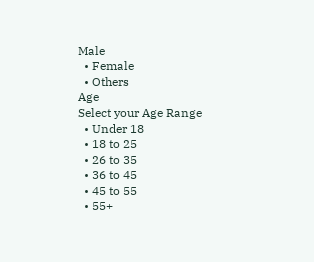Male
  • Female
  • Others
Age
Select your Age Range
  • Under 18
  • 18 to 25
  • 26 to 35
  • 36 to 45
  • 45 to 55
  • 55+